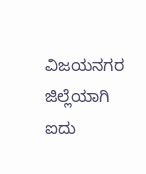ವಿಜಯನಗರ ಜಿಲ್ಲೆಯಾಗಿ ಐದು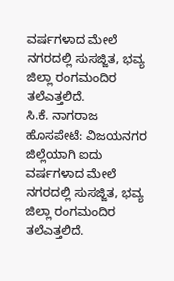ವರ್ಷಗಳಾದ ಮೇಲೆ ನಗರದಲ್ಲಿ ಸುಸಜ್ಜಿತ, ಭವ್ಯ ಜಿಲ್ಲಾ ರಂಗಮಂದಿರ ತಲೆಎತ್ತಲಿದೆ.
ಸಿ.ಕೆ. ನಾಗರಾಜ
ಹೊಸಪೇಟೆ: ವಿಜಯನಗರ ಜಿಲ್ಲೆಯಾಗಿ ಐದು ವರ್ಷಗಳಾದ ಮೇಲೆ ನಗರದಲ್ಲಿ ಸುಸಜ್ಜಿತ, ಭವ್ಯ ಜಿಲ್ಲಾ ರಂಗಮಂದಿರ ತಲೆಎತ್ತಲಿದೆ.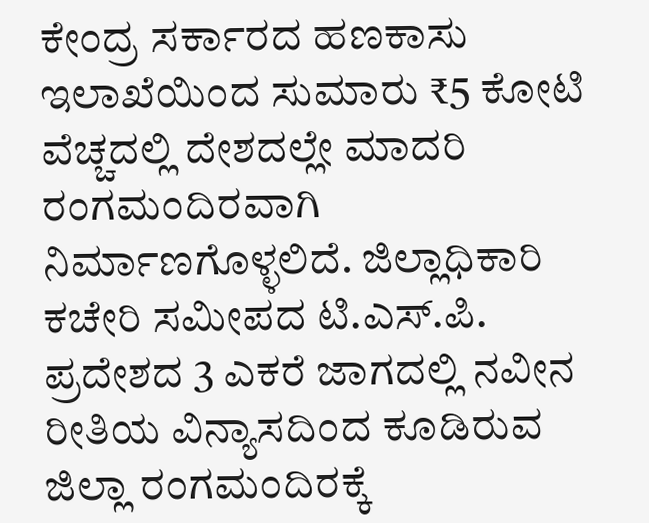ಕೇಂದ್ರ ಸರ್ಕಾರದ ಹಣಕಾಸು ಇಲಾಖೆಯಿಂದ ಸುಮಾರು ₹5 ಕೋಟಿ ವೆಚ್ಚದಲ್ಲಿ ದೇಶದಲ್ಲೇ ಮಾದರಿ ರಂಗಮಂದಿರವಾಗಿ ನಿರ್ಮಾಣಗೊಳ್ಳಲಿದೆ. ಜಿಲ್ಲಾಧಿಕಾರಿ ಕಚೇರಿ ಸಮೀಪದ ಟಿ.ಎಸ್.ಪಿ. ಪ್ರದೇಶದ 3 ಎಕರೆ ಜಾಗದಲ್ಲಿ ನವೀನ ರೀತಿಯ ವಿನ್ಯಾಸದಿಂದ ಕೂಡಿರುವ ಜಿಲ್ಲಾ ರಂಗಮಂದಿರಕ್ಕೆ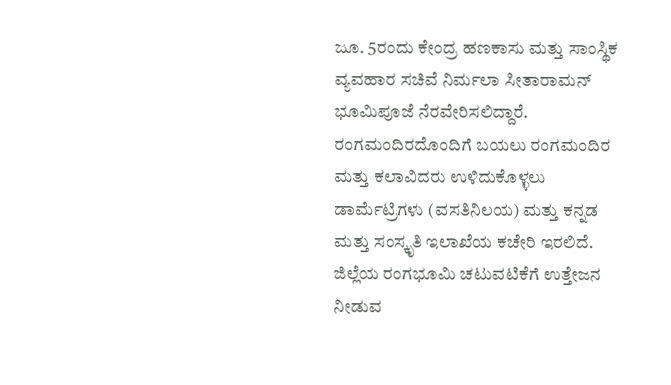ಜೂ. 5ರಂದು ಕೇಂದ್ರ ಹಣಕಾಸು ಮತ್ತು ಸಾಂಸ್ಥಿಕ ವ್ಯವಹಾರ ಸಚಿವೆ ನಿರ್ಮಲಾ ಸೀತಾರಾಮನ್ ಭೂಮಿಪೂಜೆ ನೆರವೇರಿಸಲಿದ್ದಾರೆ.
ರಂಗಮಂದಿರದೊಂದಿಗೆ ಬಯಲು ರಂಗಮಂದಿರ ಮತ್ತು ಕಲಾವಿದರು ಉಳಿದುಕೊಳ್ಳಲು ಡಾರ್ಮೆಟ್ರಿಗಳು (ವಸತಿನಿಲಯ) ಮತ್ತು ಕನ್ನಡ ಮತ್ತು ಸಂಸ್ಕೃತಿ ಇಲಾಖೆಯ ಕಚೇರಿ ಇರಲಿದೆ.
ಜಿಲ್ಲೆಯ ರಂಗಭೂಮಿ ಚಟುವಟಿಕೆಗೆ ಉತ್ತೇಜನ ನೀಡುವ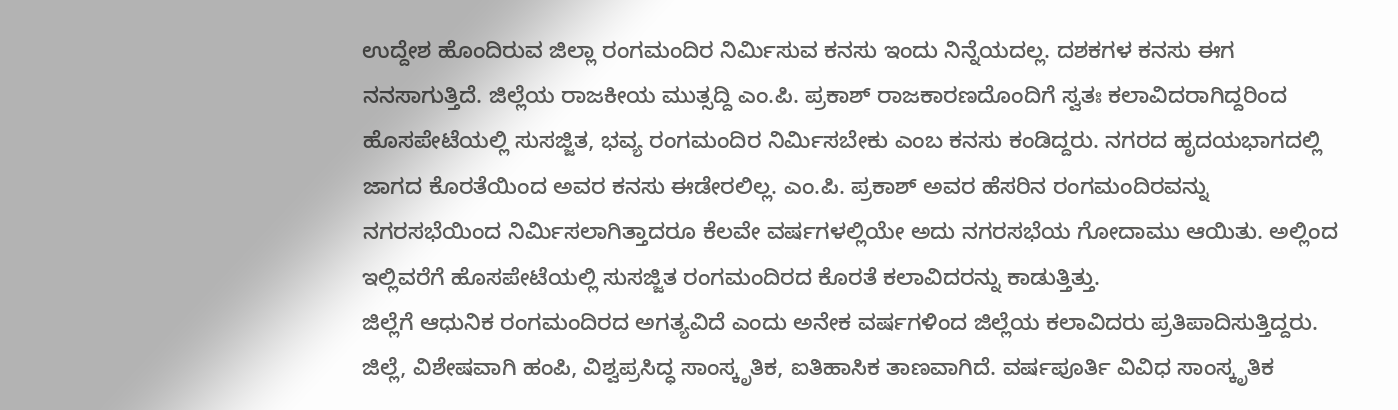ಉದ್ದೇಶ ಹೊಂದಿರುವ ಜಿಲ್ಲಾ ರಂಗಮಂದಿರ ನಿರ್ಮಿಸುವ ಕನಸು ಇಂದು ನಿನ್ನೆಯದಲ್ಲ. ದಶಕಗಳ ಕನಸು ಈಗ ನನಸಾಗುತ್ತಿದೆ. ಜಿಲ್ಲೆಯ ರಾಜಕೀಯ ಮುತ್ಸದ್ದಿ ಎಂ.ಪಿ. ಪ್ರಕಾಶ್ ರಾಜಕಾರಣದೊಂದಿಗೆ ಸ್ವತಃ ಕಲಾವಿದರಾಗಿದ್ದರಿಂದ ಹೊಸಪೇಟೆಯಲ್ಲಿ ಸುಸಜ್ಜಿತ, ಭವ್ಯ ರಂಗಮಂದಿರ ನಿರ್ಮಿಸಬೇಕು ಎಂಬ ಕನಸು ಕಂಡಿದ್ದರು. ನಗರದ ಹೃದಯಭಾಗದಲ್ಲಿ ಜಾಗದ ಕೊರತೆಯಿಂದ ಅವರ ಕನಸು ಈಡೇರಲಿಲ್ಲ. ಎಂ.ಪಿ. ಪ್ರಕಾಶ್ ಅವರ ಹೆಸರಿನ ರಂಗಮಂದಿರವನ್ನು ನಗರಸಭೆಯಿಂದ ನಿರ್ಮಿಸಲಾಗಿತ್ತಾದರೂ ಕೆಲವೇ ವರ್ಷಗಳಲ್ಲಿಯೇ ಅದು ನಗರಸಭೆಯ ಗೋದಾಮು ಆಯಿತು. ಅಲ್ಲಿಂದ ಇಲ್ಲಿವರೆಗೆ ಹೊಸಪೇಟೆಯಲ್ಲಿ ಸುಸಜ್ಜಿತ ರಂಗಮಂದಿರದ ಕೊರತೆ ಕಲಾವಿದರನ್ನು ಕಾಡುತ್ತಿತ್ತು.
ಜಿಲ್ಲೆಗೆ ಆಧುನಿಕ ರಂಗಮಂದಿರದ ಅಗತ್ಯವಿದೆ ಎಂದು ಅನೇಕ ವರ್ಷಗಳಿಂದ ಜಿಲ್ಲೆಯ ಕಲಾವಿದರು ಪ್ರತಿಪಾದಿಸುತ್ತಿದ್ದರು. ಜಿಲ್ಲೆ, ವಿಶೇಷವಾಗಿ ಹಂಪಿ, ವಿಶ್ವಪ್ರಸಿದ್ಧ ಸಾಂಸ್ಕೃತಿಕ, ಐತಿಹಾಸಿಕ ತಾಣವಾಗಿದೆ. ವರ್ಷಪೂರ್ತಿ ವಿವಿಧ ಸಾಂಸ್ಕೃತಿಕ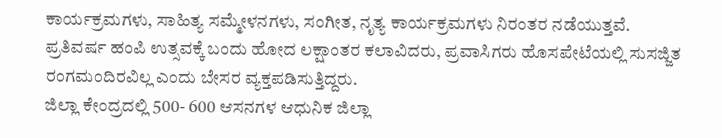ಕಾರ್ಯಕ್ರಮಗಳು, ಸಾಹಿತ್ಯ ಸಮ್ಮೇಳನಗಳು, ಸಂಗೀತ, ನೃತ್ಯ ಕಾರ್ಯಕ್ರಮಗಳು ನಿರಂತರ ನಡೆಯುತ್ತವೆ. ಪ್ರತಿವರ್ಷ ಹಂಪಿ ಉತ್ಸವಕ್ಕೆ ಬಂದು ಹೋದ ಲಕ್ಷಾಂತರ ಕಲಾವಿದರು, ಪ್ರವಾಸಿಗರು ಹೊಸಪೇಟೆಯಲ್ಲಿ ಸುಸಜ್ಜಿತ ರಂಗಮಂದಿರವಿಲ್ಲ ಎಂದು ಬೇಸರ ವ್ಯಕ್ತಪಡಿಸುತ್ತಿದ್ದರು.
ಜಿಲ್ಲಾ ಕೇಂದ್ರದಲ್ಲಿ 500- 600 ಆಸನಗಳ ಆಧುನಿಕ ಜಿಲ್ಲಾ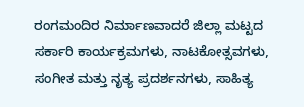ರಂಗಮಂದಿರ ನಿರ್ಮಾಣವಾದರೆ ಜಿಲ್ಲಾ ಮಟ್ಟದ ಸರ್ಕಾರಿ ಕಾರ್ಯಕ್ರಮಗಳು, ನಾಟಕೋತ್ಸವಗಳು, ಸಂಗೀತ ಮತ್ತು ನೃತ್ಯ ಪ್ರದರ್ಶನಗಳು, ಸಾಹಿತ್ಯ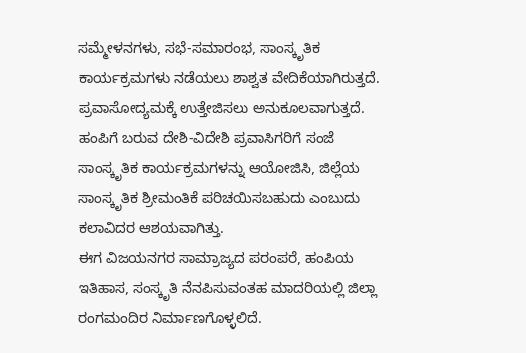ಸಮ್ಮೇಳನಗಳು, ಸಭೆ-ಸಮಾರಂಭ, ಸಾಂಸ್ಕೃತಿಕ ಕಾರ್ಯಕ್ರಮಗಳು ನಡೆಯಲು ಶಾಶ್ವತ ವೇದಿಕೆಯಾಗಿರುತ್ತದೆ. ಪ್ರವಾಸೋದ್ಯಮಕ್ಕೆ ಉತ್ತೇಜಿಸಲು ಅನುಕೂಲವಾಗುತ್ತದೆ. ಹಂಪಿಗೆ ಬರುವ ದೇಶಿ-ವಿದೇಶಿ ಪ್ರವಾಸಿಗರಿಗೆ ಸಂಜೆ ಸಾಂಸ್ಕೃತಿಕ ಕಾರ್ಯಕ್ರಮಗಳನ್ನು ಆಯೋಜಿಸಿ, ಜಿಲ್ಲೆಯ ಸಾಂಸ್ಕೃತಿಕ ಶ್ರೀಮಂತಿಕೆ ಪರಿಚಯಿಸಬಹುದು ಎಂಬುದು ಕಲಾವಿದರ ಆಶಯವಾಗಿತ್ತು.
ಈಗ ವಿಜಯನಗರ ಸಾಮ್ರಾಜ್ಯದ ಪರಂಪರೆ, ಹಂಪಿಯ ಇತಿಹಾಸ, ಸಂಸ್ಕೃತಿ ನೆನಪಿಸುವಂತಹ ಮಾದರಿಯಲ್ಲಿ ಜಿಲ್ಲಾ ರಂಗಮಂದಿರ ನಿರ್ಮಾಣಗೊಳ್ಳಲಿದೆ.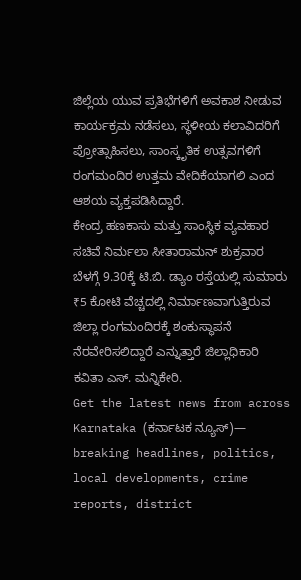ಜಿಲ್ಲೆಯ ಯುವ ಪ್ರತಿಭೆಗಳಿಗೆ ಅವಕಾಶ ನೀಡುವ ಕಾರ್ಯಕ್ರಮ ನಡೆಸಲು, ಸ್ಥಳೀಯ ಕಲಾವಿದರಿಗೆ ಪ್ರೋತ್ಸಾಹಿಸಲು, ಸಾಂಸ್ಕೃತಿಕ ಉತ್ಸವಗಳಿಗೆ ರಂಗಮಂದಿರ ಉತ್ತಮ ವೇದಿಕೆಯಾಗಲಿ ಎಂದ ಆಶಯ ವ್ಯಕ್ತಪಡಿಸಿದ್ದಾರೆ.
ಕೇಂದ್ರ ಹಣಕಾಸು ಮತ್ತು ಸಾಂಸ್ಥಿಕ ವ್ಯವಹಾರ ಸಚಿವೆ ನಿರ್ಮಲಾ ಸೀತಾರಾಮನ್ ಶುಕ್ರವಾರ ಬೆಳಗ್ಗೆ 9.30ಕ್ಕೆ ಟಿ.ಬಿ. ಡ್ಯಾಂ ರಸ್ತೆಯಲ್ಲಿ ಸುಮಾರು ₹5 ಕೋಟಿ ವೆಚ್ಚದಲ್ಲಿ ನಿರ್ಮಾಣವಾಗುತ್ತಿರುವ ಜಿಲ್ಲಾ ರಂಗಮಂದಿರಕ್ಕೆ ಶಂಕುಸ್ಥಾಪನೆ ನೆರವೇರಿಸಲಿದ್ದಾರೆ ಎನ್ನುತ್ತಾರೆ ಜಿಲ್ಲಾಧಿಕಾರಿ ಕವಿತಾ ಎಸ್. ಮನ್ನಿಕೇರಿ.
Get the latest news from across Karnataka (ಕರ್ನಾಟಕ ನ್ಯೂಸ್)— breaking headlines, politics, local developments, crime reports, district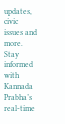updates, civic issues and more. Stay informed with Kannada Prabha’s real‑time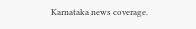Karnataka news coverage.